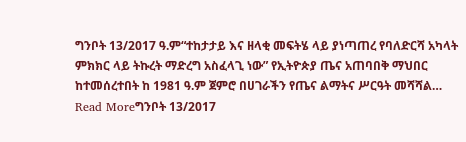ግንቦት 13/2017 ዓ.ም“ተከታታይ እና ዘላቂ መፍትሄ ላይ ያነጣጠረ የባለድርሻ አካላት ምክክር ላይ ትኩረት ማድረግ አስፈላጊ ነው” የኢትዮጵያ ጤና አጠባበቅ ማህበር ከተመሰረተበት ከ 1981 ዓ.ም ጀምሮ በሀገራችን የጤና ልማትና ሥርዓት መሻሻል…
Read Moreግንቦት 13/2017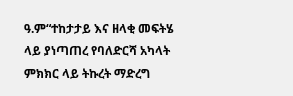ዓ.ም“ተከታታይ እና ዘላቂ መፍትሄ ላይ ያነጣጠረ የባለድርሻ አካላት ምክክር ላይ ትኩረት ማድረግ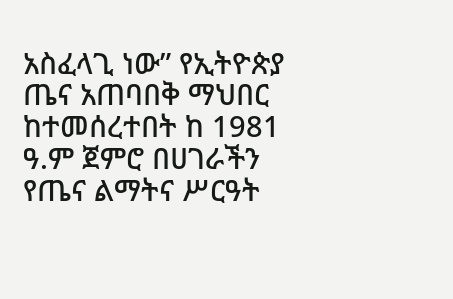አስፈላጊ ነው” የኢትዮጵያ ጤና አጠባበቅ ማህበር ከተመሰረተበት ከ 1981 ዓ.ም ጀምሮ በሀገራችን የጤና ልማትና ሥርዓት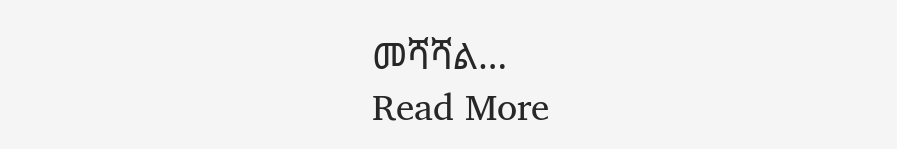መሻሻል…
Read More